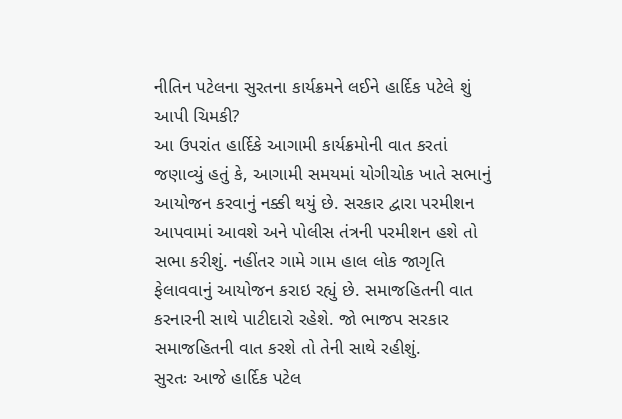નીતિન પટેલના સુરતના કાર્યક્રમને લઈને હાર્દિક પટેલે શું આપી ચિમકી?
આ ઉપરાંત હાર્દિકે આગામી કાર્યક્રમોની વાત કરતાં જણાવ્યું હતું કે, આગામી સમયમાં યોગીચોક ખાતે સભાનું આયોજન કરવાનું નક્કી થયું છે. સરકાર દ્વારા પરમીશન આપવામાં આવશે અને પોલીસ તંત્રની પરમીશન હશે તો સભા કરીશું. નહીંતર ગામે ગામ હાલ લોક જાગૃતિ ફેલાવવાનું આયોજન કરાઇ રહ્યું છે. સમાજહિતની વાત કરનારની સાથે પાટીદારો રહેશે. જો ભાજપ સરકાર સમાજહિતની વાત કરશે તો તેની સાથે રહીશું.
સુરતઃ આજે હાર્દિક પટેલ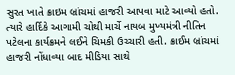સુરત ખાતે ક્રાઇમ બ્રાંચમાં હાજરી આપવા માટે આવ્યો હતો. ત્યારે હાર્દિકે આગામી ચોથી માર્ચે નાયબ મુખ્યમંત્રી નીતિન પટેલના કાર્યક્રમને લઈને ચિમકી ઉચ્ચારી હતી. ક્રાઈમ બ્રાંચમાં હાજરી નોંધાવ્યા બાદ મીડિયા સાથે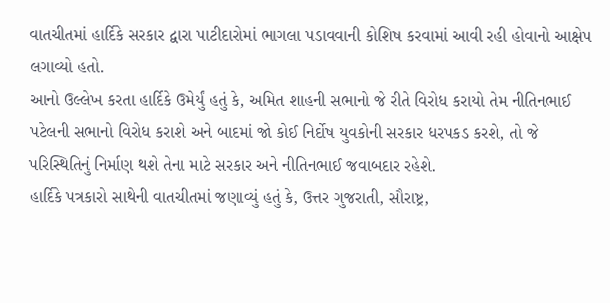વાતચીતમાં હાર્દિકે સરકાર દ્વારા પાટીદારોમાં ભાગલા પડાવવાની કોશિષ કરવામાં આવી રહી હોવાનો આક્ષેપ લગાવ્યો હતો.
આનો ઉલ્લેખ કરતા હાર્દિકે ઉમેર્યું હતું કે, અમિત શાહની સભાનો જે રીતે વિરોધ કરાયો તેમ નીતિનભાઈ પટેલની સભાનો વિરોધ કરાશે અને બાદમાં જો કોઈ નિર્દોષ યુવકોની સરકાર ધરપકડ કરશે, તો જે પરિસ્થિતિનું નિર્માણ થશે તેના માટે સરકાર અને નીતિનભાઈ જવાબદાર રહેશે.
હાર્દિકે પત્રકારો સાથેની વાતચીતમાં જણાવ્યું હતું કે, ઉત્તર ગુજરાતી, સૌરાષ્ટ્ર,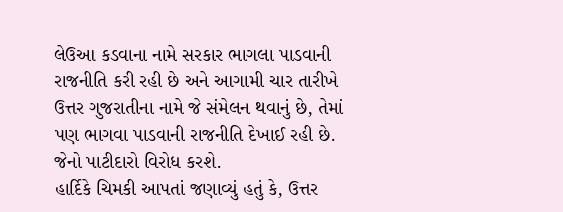લેઉઆ કડવાના નામે સરકાર ભાગલા પાડવાની રાજનીતિ કરી રહી છે અને આગામી ચાર તારીખે ઉત્તર ગુજરાતીના નામે જે સંમેલન થવાનું છે, તેમાં પણ ભાગવા પાડવાની રાજનીતિ દેખાઈ રહી છે. જેનો પાટીદારો વિરોધ કરશે.
હાર્દિકે ચિમકી આપતાં જણાવ્યું હતું કે, ઉત્તર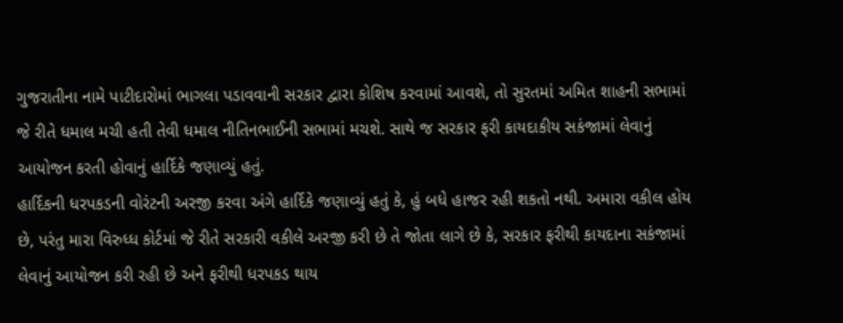ગુજરાતીના નામે પાટીદારોમાં ભાગલા પડાવવાની સરકાર દ્વારા કોશિષ કરવામાં આવશે, તો સુરતમાં અમિત શાહની સભામાં જે રીતે ધમાલ મચી હતી તેવી ધમાલ નીતિનભાઈની સભામાં મચશે. સાથે જ સરકાર ફરી કાયદાકીય સકંજામાં લેવાનું આયોજન કરતી હોવાનું હાર્દિકે જણાવ્યું હતું.
હાર્દિકની ધરપકડની વોરંટની અરજી કરવા અંગે હાર્દિકે જણાવ્યું હતું કે, હું બધે હાજર રહી શકતો નથી. અમારા વકીલ હોય છે, પરંતુ મારા વિરુધ્ધ કોર્ટમાં જે રીતે સરકારી વકીલે અરજી કરી છે તે જોતા લાગે છે કે, સરકાર ફરીથી કાયદાના સકંજામાં લેવાનું આયોજન કરી રહી છે અને ફરીથી ધરપકડ થાય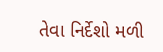તેવા નિર્દેશો મળી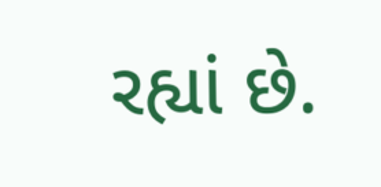રહ્યાં છે.